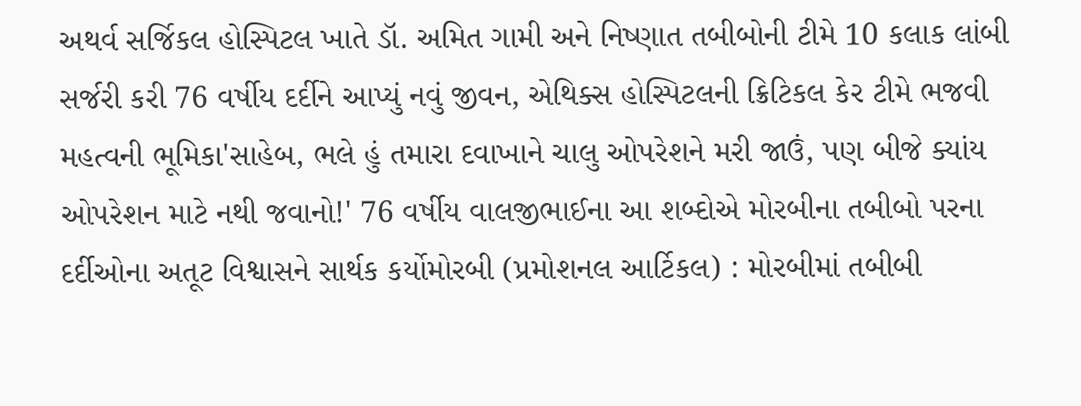અથર્વ સર્જિકલ હોસ્પિટલ ખાતે ડૉ. અમિત ગામી અને નિષ્ણાત તબીબોની ટીમે 10 કલાક લાંબી સર્જરી કરી 76 વર્ષીય દર્દીને આપ્યું નવું જીવન, એથિક્સ હોસ્પિટલની ક્રિટિકલ કેર ટીમે ભજવી મહત્વની ભૂમિકા'સાહેબ, ભલે હું તમારા દવાખાને ચાલુ ઓપરેશને મરી જાઉં, પણ બીજે ક્યાંય ઓપરેશન માટે નથી જવાનો!' 76 વર્ષીય વાલજીભાઈના આ શબ્દોએ મોરબીના તબીબો પરના દર્દીઓના અતૂટ વિશ્વાસને સાર્થક કર્યોમોરબી (પ્રમોશનલ આર્ટિકલ) : મોરબીમાં તબીબી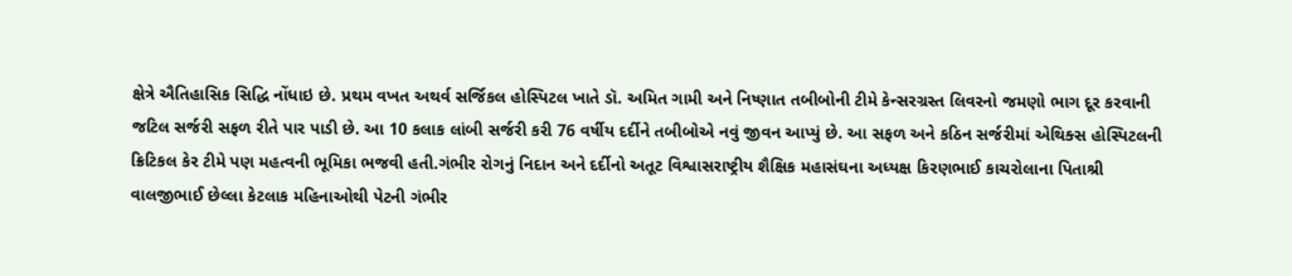ક્ષેત્રે ઐતિહાસિક સિદ્ધિ નોંધાઇ છે. પ્રથમ વખત અથર્વ સર્જિકલ હોસ્પિટલ ખાતે ડૉ. અમિત ગામી અને નિષ્ણાત તબીબોની ટીમે કેન્સરગ્રસ્ત લિવરનો જમણો ભાગ દૂર કરવાની જટિલ સર્જરી સફળ રીતે પાર પાડી છે. આ 10 કલાક લાંબી સર્જરી કરી 76 વર્ષીય દર્દીને તબીબોએ નવું જીવન આપ્યું છે. આ સફળ અને કઠિન સર્જરીમાં એથિક્સ હોસ્પિટલની ક્રિટિકલ કેર ટીમે પણ મહત્વની ભૂમિકા ભજવી હતી.ગંભીર રોગનું નિદાન અને દર્દીનો અતૂટ વિશ્વાસરાષ્ટ્રીય શૈક્ષિક મહાસંઘના અધ્યક્ષ કિરણભાઈ કાચરોલાના પિતાશ્રી વાલજીભાઈ છેલ્લા કેટલાક મહિનાઓથી પેટની ગંભીર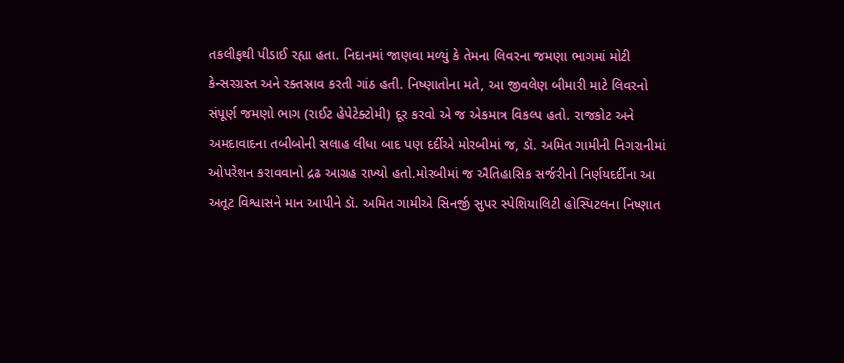તકલીફથી પીડાઈ રહ્યા હતા. નિદાનમાં જાણવા મળ્યું કે તેમના લિવરના જમણા ભાગમાં મોટી કેન્સરગ્રસ્ત અને રક્તસ્રાવ કરતી ગાંઠ હતી. નિષ્ણાતોના મતે, આ જીવલેણ બીમારી માટે લિવરનો સંપૂર્ણ જમણો ભાગ (રાઈટ હેપેટેક્ટોમી) દૂર કરવો એ જ એકમાત્ર વિકલ્પ હતો. રાજકોટ અને અમદાવાદના તબીબોની સલાહ લીધા બાદ પણ દર્દીએ મોરબીમાં જ, ડૉ. અમિત ગામીની નિગરાનીમાં ઓપરેશન કરાવવાનો દ્રઢ આગ્રહ રાખ્યો હતો.મોરબીમાં જ ઐતિહાસિક સર્જરીનો નિર્ણયદર્દીના આ અતૂટ વિશ્વાસને માન આપીને ડૉ. અમિત ગામીએ સિનર્જી સુપર સ્પેશિયાલિટી હોસ્પિટલના નિષ્ણાત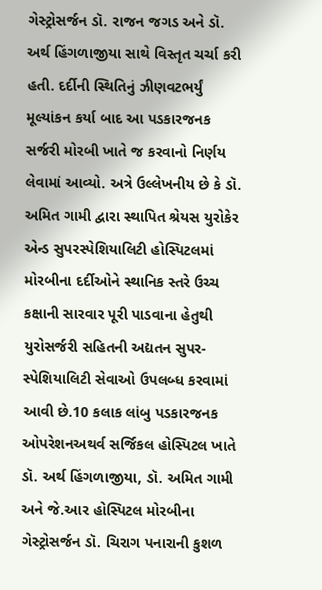ગેસ્ટ્રોસર્જન ડૉ. રાજન જગડ અને ડૉ. અર્થ હિંગળાજીયા સાથે વિસ્તૃત ચર્ચા કરી હતી. દર્દીની સ્થિતિનું ઝીણવટભર્યું મૂલ્યાંકન કર્યા બાદ આ પડકારજનક સર્જરી મોરબી ખાતે જ કરવાનો નિર્ણય લેવામાં આવ્યો. અત્રે ઉલ્લેખનીય છે કે ડૉ. અમિત ગામી દ્વારા સ્થાપિત શ્રેયસ યુરોકેર એન્ડ સુપરસ્પેશિયાલિટી હોસ્પિટલમાં મોરબીના દર્દીઓને સ્થાનિક સ્તરે ઉચ્ચ કક્ષાની સારવાર પૂરી પાડવાના હેતુથી યુરોસર્જરી સહિતની અદ્યતન સુપર-સ્પેશિયાલિટી સેવાઓ ઉપલબ્ધ કરવામાં આવી છે.10 કલાક લાંબુ પડકારજનક ઓપરેશનઅથર્વ સર્જિકલ હોસ્પિટલ ખાતે ડૉ. અર્થ હિંગળાજીયા, ડૉ. અમિત ગામી અને જે.આર હોસ્પિટલ મોરબીના ગેસ્ટ્રોસર્જન ડૉ. ચિરાગ પનારાની કુશળ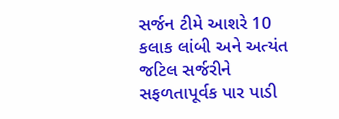સર્જન ટીમે આશરે 10 કલાક લાંબી અને અત્યંત જટિલ સર્જરીને સફળતાપૂર્વક પાર પાડી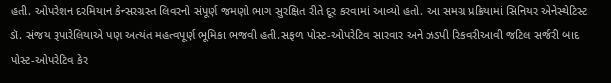હતી. ઓપરેશન દરમિયાન કેન્સરગ્રસ્ત લિવરનો સંપૂર્ણ જમણો ભાગ સુરક્ષિત રીતે દૂર કરવામાં આવ્યો હતો. આ સમગ્ર પ્રક્રિયામાં સિનિયર એનેસ્થેટિસ્ટ ડૉ. સંજય રૂપારેલિયાએ પણ અત્યંત મહત્વપૂર્ણ ભૂમિકા ભજવી હતી.સફળ પોસ્ટ-ઓપરેટિવ સારવાર અને ઝડપી રિકવરીઆવી જટિલ સર્જરી બાદ પોસ્ટ-ઓપરેટિવ કેર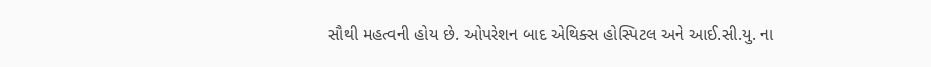સૌથી મહત્વની હોય છે. ઓપરેશન બાદ એથિક્સ હોસ્પિટલ અને આઈ.સી.યુ. ના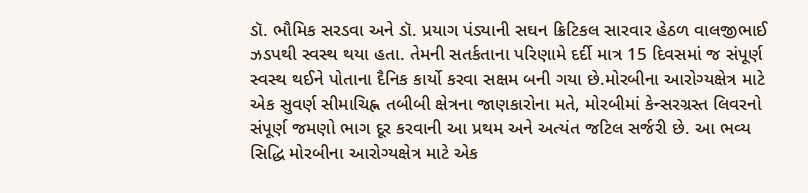ડૉ. ભૌમિક સરડવા અને ડૉ. પ્રયાગ પંડ્યાની સઘન ક્રિટિકલ સારવાર હેઠળ વાલજીભાઈ ઝડપથી સ્વસ્થ થયા હતા. તેમની સતર્કતાના પરિણામે દર્દી માત્ર 15 દિવસમાં જ સંપૂર્ણ સ્વસ્થ થઈને પોતાના દૈનિક કાર્યો કરવા સક્ષમ બની ગયા છે.મોરબીના આરોગ્યક્ષેત્ર માટે એક સુવર્ણ સીમાચિહ્ન તબીબી ક્ષેત્રના જાણકારોના મતે, મોરબીમાં કેન્સરગ્રસ્ત લિવરનો સંપૂર્ણ જમણો ભાગ દૂર કરવાની આ પ્રથમ અને અત્યંત જટિલ સર્જરી છે. આ ભવ્ય સિદ્ધિ મોરબીના આરોગ્યક્ષેત્ર માટે એક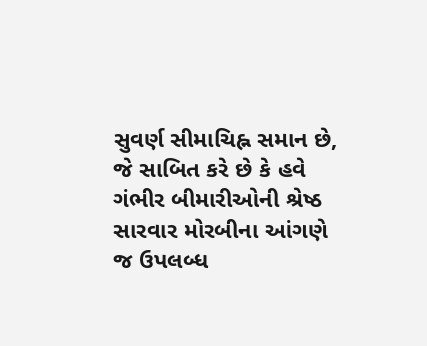સુવર્ણ સીમાચિહ્ન સમાન છે, જે સાબિત કરે છે કે હવે ગંભીર બીમારીઓની શ્રેષ્ઠ સારવાર મોરબીના આંગણે જ ઉપલબ્ધ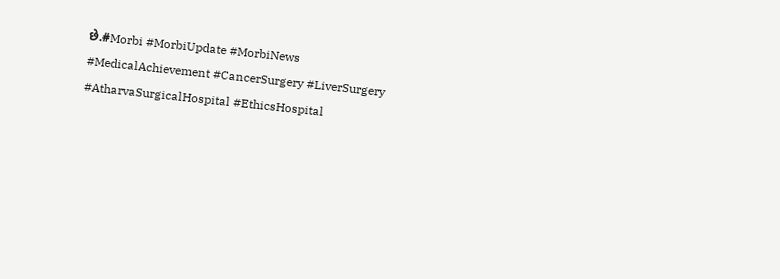છે.#Morbi #MorbiUpdate #MorbiNews #MedicalAchievement #CancerSurgery #LiverSurgery #AtharvaSurgicalHospital #EthicsHospital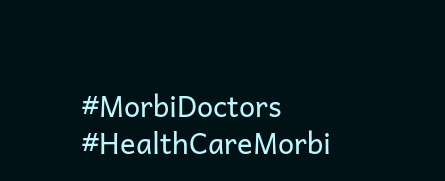#MorbiDoctors #HealthCareMorbi